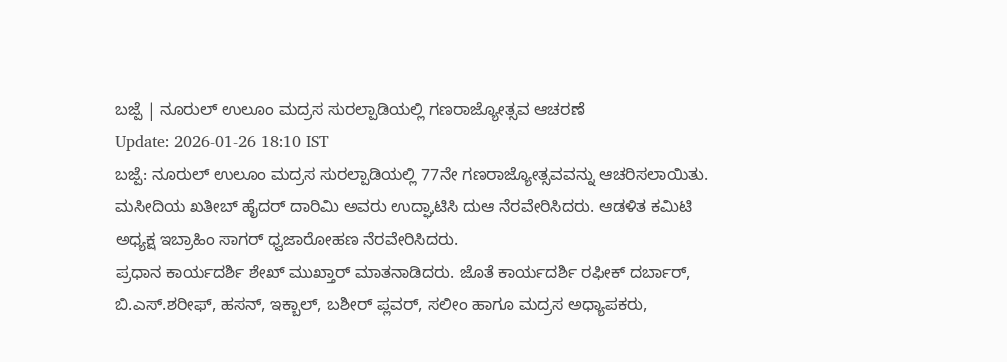ಬಜ್ಪೆ | ನೂರುಲ್ ಉಲೂಂ ಮದ್ರಸ ಸುರಲ್ಪಾಡಿಯಲ್ಲಿ ಗಣರಾಜ್ಯೋತ್ಸವ ಆಚರಣೆ
Update: 2026-01-26 18:10 IST
ಬಜ್ಪೆ: ನೂರುಲ್ ಉಲೂಂ ಮದ್ರಸ ಸುರಲ್ಪಾಡಿಯಲ್ಲಿ 77ನೇ ಗಣರಾಜ್ಯೋತ್ಸವವನ್ನು ಆಚರಿಸಲಾಯಿತು.
ಮಸೀದಿಯ ಖತೀಬ್ ಹೈದರ್ ದಾರಿಮಿ ಅವರು ಉದ್ಘಾಟಿಸಿ ದುಆ ನೆರವೇರಿಸಿದರು. ಆಡಳಿತ ಕಮಿಟಿ ಅಧ್ಯಕ್ಷ ಇಬ್ರಾಹಿಂ ಸಾಗರ್ ಧ್ವಜಾರೋಹಣ ನೆರವೇರಿಸಿದರು.
ಪ್ರಧಾನ ಕಾರ್ಯದರ್ಶಿ ಶೇಖ್ ಮುಖ್ತಾರ್ ಮಾತನಾಡಿದರು. ಜೊತೆ ಕಾರ್ಯದರ್ಶಿ ರಫೀಕ್ ದರ್ಬಾರ್, ಬಿ.ಎಸ್.ಶರೀಫ್, ಹಸನ್, ಇಕ್ಬಾಲ್, ಬಶೀರ್ ಪ್ಲವರ್, ಸಲೀಂ ಹಾಗೂ ಮದ್ರಸ ಅಧ್ಯಾಪಕರು,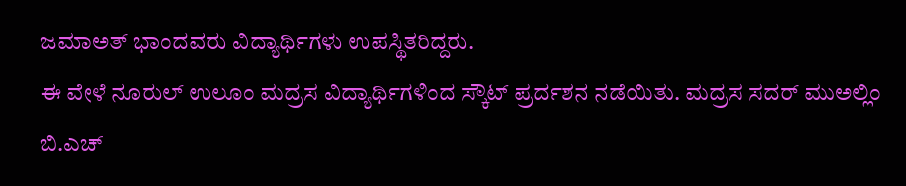ಜಮಾಅತ್ ಭಾಂದವರು ವಿದ್ಯಾರ್ಥಿಗಳು ಉಪಸ್ಥಿತರಿದ್ದರು.
ಈ ವೇಳೆ ನೂರುಲ್ ಉಲೂಂ ಮದ್ರಸ ವಿದ್ಯಾರ್ಥಿಗಳಿಂದ ಸ್ಕೌಟ್ ಪ್ರರ್ದಶನ ನಡೆಯಿತು. ಮದ್ರಸ ಸದರ್ ಮುಅಲ್ಲಿಂ ಬಿ.ಎಚ್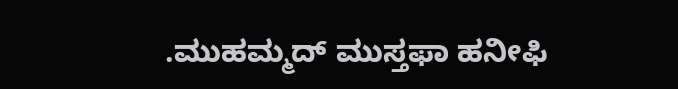.ಮುಹಮ್ಮದ್ ಮುಸ್ತಫಾ ಹನೀಫಿ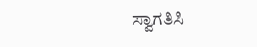ಸ್ವಾಗತಿಸಿ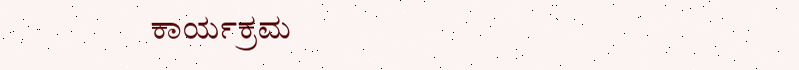ಕಾರ್ಯಕ್ರಮ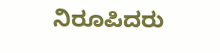ನಿರೂಪಿದರು